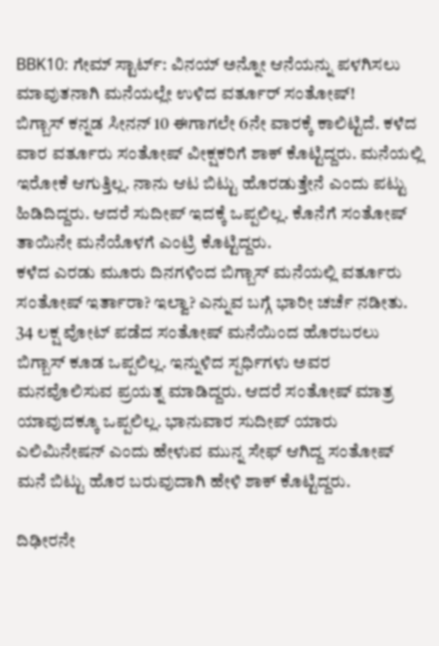BBK10: ಗೇಮ್ ಸ್ಟಾರ್ಟ್: ವಿನಯ್ ಅನ್ನೋ ಆನೆಯನ್ನು ಪಳಗಿಸಲು ಮಾವುತನಾಗಿ ಮನೆಯಲ್ಲೇ ಉಳಿದ ವರ್ತೂರ್ ಸಂತೋಷ್!
ಬಿಗ್ಬಾಸ್ ಕನ್ನಡ ಸೀನನ್ 10 ಈಗಾಗಲೇ 6ನೇ ವಾರಕ್ಕೆ ಕಾಲಿಟ್ಟಿದೆ. ಕಳೆದ ವಾರ ವರ್ತೂರು ಸಂತೋಷ್ ವೀಕ್ಷಕರಿಗೆ ಶಾಕ್ ಕೊಟ್ಟಿದ್ದರು. ಮನೆಯಲ್ಲಿ ಇರೋಕೆ ಆಗುತ್ತಿಲ್ಲ. ನಾನು ಆಟ ಬಿಟ್ಟು ಹೊರಡುತ್ತೇನೆ ಎಂದು ಪಟ್ಟು ಹಿಡಿದಿದ್ದರು. ಆದರೆ ಸುದೀಪ್ ಇದಕ್ಕೆ ಒಪ್ಪಲಿಲ್ಲ. ಕೊನೆಗೆ ಸಂತೋಷ್ ತಾಯಿನೇ ಮನೆಯೊಳಗೆ ಎಂಟ್ರಿ ಕೊಟ್ಟಿದ್ದರು.
ಕಳೆದ ಎರಡು ಮೂರು ದಿನಗಳಿಂದ ಬಿಗ್ಬಾಸ್ ಮನೆಯಲ್ಲಿ ವರ್ತೂರು ಸಂತೋಷ್ ಇರ್ತಾರಾ? ಇಲ್ವಾ? ಎನ್ನುವ ಬಗ್ಗೆ ಭಾರೀ ಚರ್ಚೆ ನಡೀತು. 34 ಲಕ್ಷ ವೋಟ್ ಪಡೆದ ಸಂತೋಷ್ ಮನೆಯಿಂದ ಹೊರಬರಲು ಬಿಗ್ಬಾಸ್ ಕೂಡ ಒಪ್ಪಲಿಲ್ಲ. ಇನ್ನುಳಿದ ಸ್ಪರ್ಧಿಗಳು ಅವರ ಮನವೊಲಿಸುವ ಪ್ರಯತ್ನ ಮಾಡಿದ್ದರು. ಆದರೆ ಸಂತೋಷ್ ಮಾತ್ರ ಯಾವುದಕ್ಕೂ ಒಪ್ಪಲಿಲ್ಲ. ಭಾನುವಾರ ಸುದೀಪ್ ಯಾರು ಎಲಿಮಿನೇಷನ್ ಎಂದು ಹೇಳುವ ಮುನ್ನ ಸೇಫ್ ಆಗಿದ್ದ ಸಂತೋಷ್ ಮನೆ ಬಿಟ್ಟು ಹೊರ ಬರುವುದಾಗಿ ಹೇಳಿ ಶಾಕ್ ಕೊಟ್ಟಿದ್ದರು.

ದಿಢೀರನೇ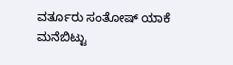ವರ್ತೂರು ಸಂತೋಷ್ ಯಾಕೆ ಮನೆಬಿಟ್ಟು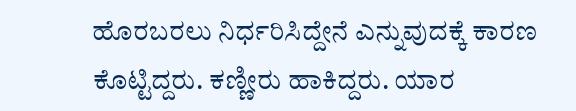ಹೊರಬರಲು ನಿರ್ಧರಿಸಿದ್ದೇನೆ ಎನ್ನುವುದಕ್ಕೆ ಕಾರಣ ಕೊಟ್ಟಿದ್ದರು. ಕಣ್ಣೀರು ಹಾಕಿದ್ದರು. ಯಾರ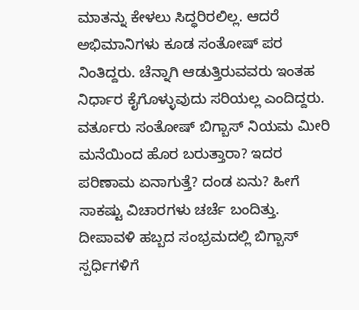ಮಾತನ್ನು ಕೇಳಲು ಸಿದ್ಧರಿರಲಿಲ್ಲ. ಆದರೆ ಅಭಿಮಾನಿಗಳು ಕೂಡ ಸಂತೋಷ್ ಪರ ನಿಂತಿದ್ದರು. ಚೆನ್ನಾಗಿ ಆಡುತ್ತಿರುವವರು ಇಂತಹ ನಿರ್ಧಾರ ಕೈಗೊಳ್ಳುವುದು ಸರಿಯಲ್ಲ ಎಂದಿದ್ದರು. ವರ್ತೂರು ಸಂತೋಷ್ ಬಿಗ್ಬಾಸ್ ನಿಯಮ ಮೀರಿ ಮನೆಯಿಂದ ಹೊರ ಬರುತ್ತಾರಾ? ಇದರ ಪರಿಣಾಮ ಏನಾಗುತ್ತೆ? ದಂಡ ಏನು? ಹೀಗೆ ಸಾಕಷ್ಟು ವಿಚಾರಗಳು ಚರ್ಚೆ ಬಂದಿತ್ತು.
ದೀಪಾವಳಿ ಹಬ್ಬದ ಸಂಭ್ರಮದಲ್ಲಿ ಬಿಗ್ಬಾಸ್ ಸ್ಪರ್ಧಿಗಳಿಗೆ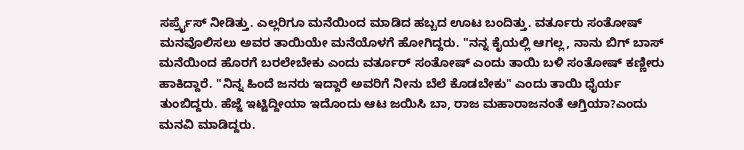ಸರ್ಪ್ರೈಸ್ ನೀಡಿತ್ತು. ಎಲ್ಲರಿಗೂ ಮನೆಯಿಂದ ಮಾಡಿದ ಹಬ್ಬದ ಊಟ ಬಂದಿತ್ತು. ವರ್ತೂರು ಸಂತೋಷ್ ಮನವೊಲಿಸಲು ಅವರ ತಾಯಿಯೇ ಮನೆಯೊಳಗೆ ಹೋಗಿದ್ದರು. "ನನ್ನ ಕೈಯಲ್ಲಿ ಆಗಲ್ಲ, ನಾನು ಬಿಗ್ ಬಾಸ್ ಮನೆಯಿಂದ ಹೊರಗೆ ಬರಲೇಬೇಕು ಎಂದು ವರ್ತೂರ್ ಸಂತೋಷ್ ಎಂದು ತಾಯಿ ಬಳಿ ಸಂತೋಷ್ ಕಣ್ಣೀರು ಹಾಕಿದ್ದಾರೆ. "ನಿನ್ನ ಹಿಂದೆ ಜನರು ಇದ್ದಾರೆ ಅವರಿಗೆ ನೀನು ಬೆಲೆ ಕೊಡಬೇಕು" ಎಂದು ತಾಯಿ ಧೈರ್ಯ ತುಂಬಿದ್ದರು. ಹೆಜ್ಜೆ ಇಟ್ಟಿದ್ದೀಯಾ ಇದೊಂದು ಆಟ ಜಯಿಸಿ ಬಾ, ರಾಜ ಮಹಾರಾಜನಂತೆ ಆಗ್ತಿಯಾ?ಎಂದು ಮನವಿ ಮಾಡಿದ್ದರು.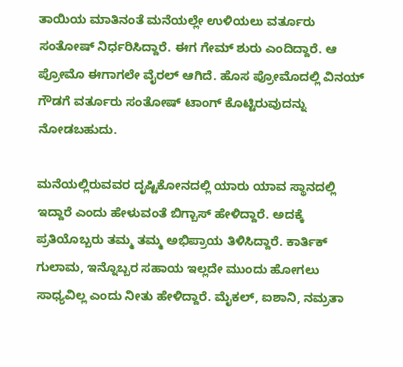ತಾಯಿಯ ಮಾತಿನಂತೆ ಮನೆಯಲ್ಲೇ ಉಳಿಯಲು ವರ್ತೂರು ಸಂತೋಷ್ ನಿರ್ಧರಿಸಿದ್ದಾರೆ. ಈಗ ಗೇಮ್ ಶುರು ಎಂದಿದ್ದಾರೆ. ಆ ಪ್ರೋಮೊ ಈಗಾಗಲೇ ವೈರಲ್ ಆಗಿದೆ. ಹೊಸ ಪ್ರೋಮೊದಲ್ಲಿ ವಿನಯ್ ಗೌಡಗೆ ವರ್ತೂರು ಸಂತೋಷ್ ಟಾಂಗ್ ಕೊಟ್ಟಿರುವುದನ್ನು ನೋಡಬಹುದು.

ಮನೆಯಲ್ಲಿರುವವರ ದೃಷ್ಟಿಕೋನದಲ್ಲಿ ಯಾರು ಯಾವ ಸ್ಥಾನದಲ್ಲಿ ಇದ್ದಾರೆ ಎಂದು ಹೇಳುವಂತೆ ಬಿಗ್ಬಾಸ್ ಹೇಳಿದ್ದಾರೆ. ಅದಕ್ಕೆ ಪ್ರತಿಯೊಬ್ಬರು ತಮ್ಮ ತಮ್ಮ ಅಭಿಪ್ರಾಯ ತಿಳಿಸಿದ್ದಾರೆ. ಕಾರ್ತಿಕ್ ಗುಲಾಮ, ಇನ್ನೊಬ್ಬರ ಸಹಾಯ ಇಲ್ಲದೇ ಮುಂದು ಹೋಗಲು ಸಾಧ್ಯವಿಲ್ಲ ಎಂದು ನೀತು ಹೇಳಿದ್ದಾರೆ. ಮೈಕಲ್, ಐಶಾನಿ, ನಮ್ರತಾ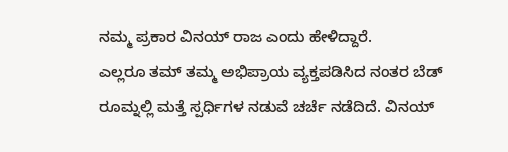ನಮ್ಮ ಪ್ರಕಾರ ವಿನಯ್ ರಾಜ ಎಂದು ಹೇಳಿದ್ದಾರೆ.
ಎಲ್ಲರೂ ತಮ್ ತಮ್ಮ ಅಭಿಪ್ರಾಯ ವ್ಯಕ್ತಪಡಿಸಿದ ನಂತರ ಬೆಡ್ ರೂಮ್ನಲ್ಲಿ ಮತ್ತೆ ಸ್ಪರ್ಧಿಗಳ ನಡುವೆ ಚರ್ಚೆ ನಡೆದಿದೆ. ವಿನಯ್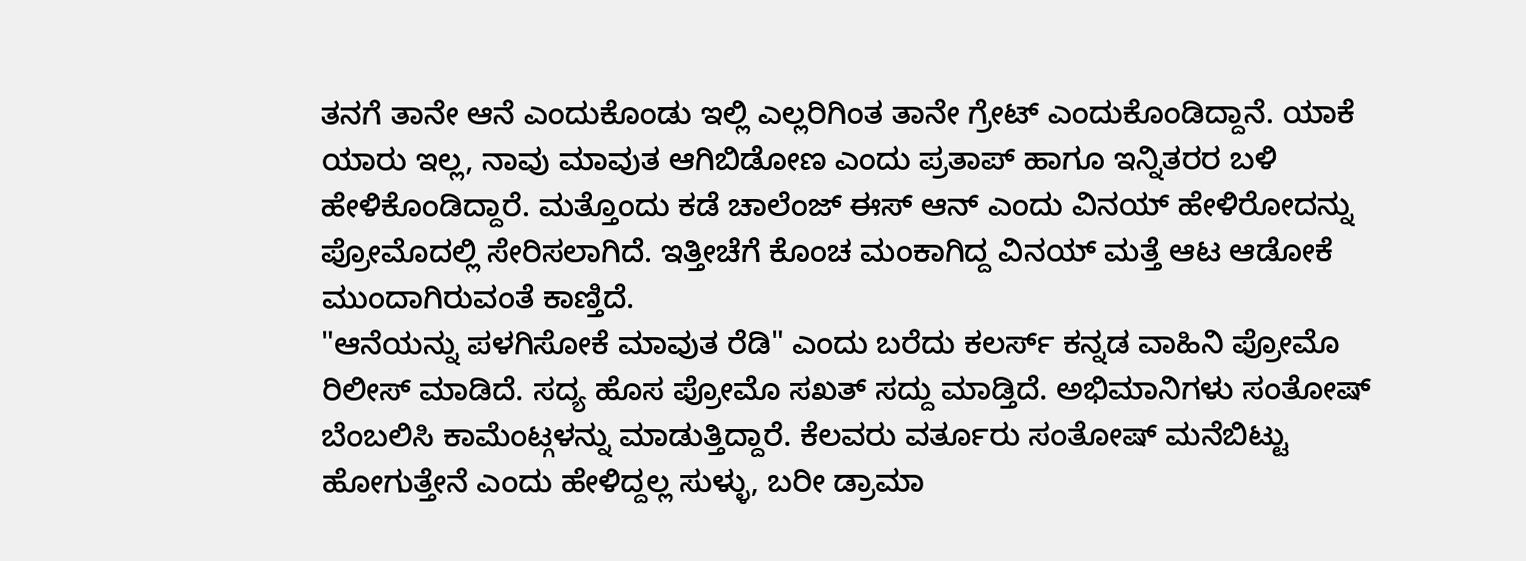ತನಗೆ ತಾನೇ ಆನೆ ಎಂದುಕೊಂಡು ಇಲ್ಲಿ ಎಲ್ಲರಿಗಿಂತ ತಾನೇ ಗ್ರೇಟ್ ಎಂದುಕೊಂಡಿದ್ದಾನೆ. ಯಾಕೆ ಯಾರು ಇಲ್ಲ, ನಾವು ಮಾವುತ ಆಗಿಬಿಡೋಣ ಎಂದು ಪ್ರತಾಪ್ ಹಾಗೂ ಇನ್ನಿತರರ ಬಳಿ ಹೇಳಿಕೊಂಡಿದ್ದಾರೆ. ಮತ್ತೊಂದು ಕಡೆ ಚಾಲೆಂಜ್ ಈಸ್ ಆನ್ ಎಂದು ವಿನಯ್ ಹೇಳಿರೋದನ್ನು ಪ್ರೋಮೊದಲ್ಲಿ ಸೇರಿಸಲಾಗಿದೆ. ಇತ್ತೀಚೆಗೆ ಕೊಂಚ ಮಂಕಾಗಿದ್ದ ವಿನಯ್ ಮತ್ತೆ ಆಟ ಆಡೋಕೆ ಮುಂದಾಗಿರುವಂತೆ ಕಾಣ್ತಿದೆ.
"ಆನೆಯನ್ನು ಪಳಗಿಸೋಕೆ ಮಾವುತ ರೆಡಿ" ಎಂದು ಬರೆದು ಕಲರ್ಸ್ ಕನ್ನಡ ವಾಹಿನಿ ಪ್ರೋಮೊ ರಿಲೀಸ್ ಮಾಡಿದೆ. ಸದ್ಯ ಹೊಸ ಪ್ರೋಮೊ ಸಖತ್ ಸದ್ದು ಮಾಡ್ತಿದೆ. ಅಭಿಮಾನಿಗಳು ಸಂತೋಷ್ ಬೆಂಬಲಿಸಿ ಕಾಮೆಂಟ್ಗಳನ್ನು ಮಾಡುತ್ತಿದ್ದಾರೆ. ಕೆಲವರು ವರ್ತೂರು ಸಂತೋಷ್ ಮನೆಬಿಟ್ಟು ಹೋಗುತ್ತೇನೆ ಎಂದು ಹೇಳಿದ್ದಲ್ಲ ಸುಳ್ಳು, ಬರೀ ಡ್ರಾಮಾ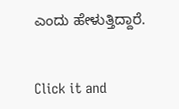ಎಂದು ಹೇಳುತ್ತಿದ್ದಾರೆ.


Click it and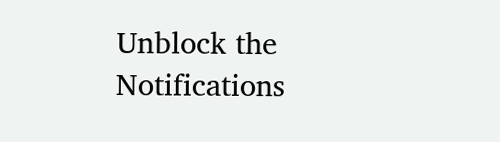Unblock the Notifications